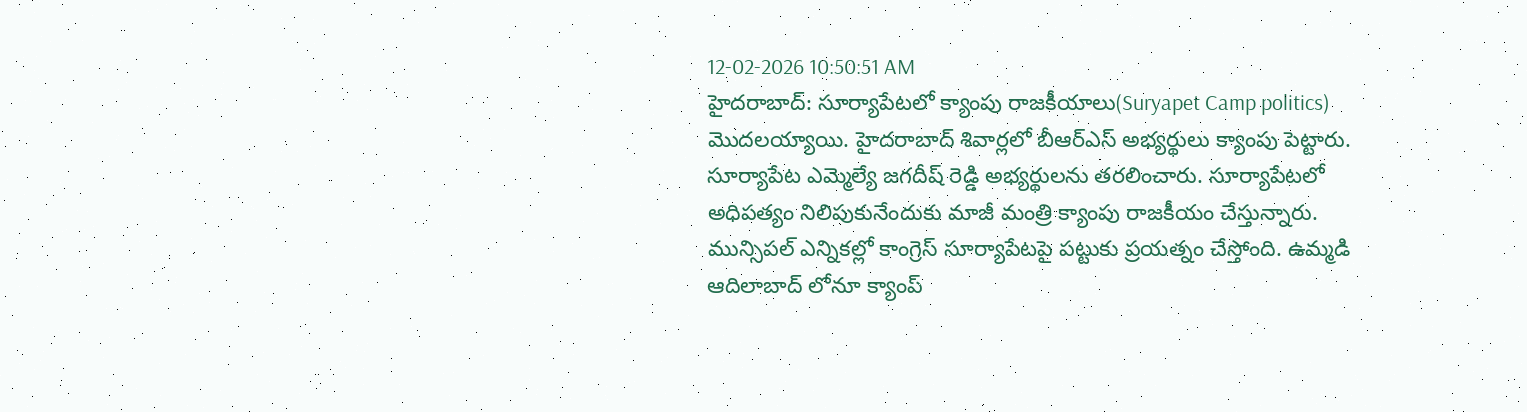12-02-2026 10:50:51 AM
హైదరాబాద్: సూర్యాపేటలో క్యాంపు రాజకీయాలు(Suryapet Camp politics) మొదలయ్యాయి. హైదరాబాద్ శివార్లలో బీఆర్ఎస్ అభ్యర్థులు క్యాంపు పెట్టారు. సూర్యాపేట ఎమ్మెల్యే జగదీష్ రెడ్డి అభ్యర్థులను తరలించారు. సూర్యాపేటలో అధిపత్యం నిలిపుకునేందుకు మాజీ మంత్రి క్యాంపు రాజకీయం చేస్తున్నారు.
మున్సిపల్ ఎన్నికల్లో కాంగ్రెస్ సూర్యాపేటపై పట్టుకు ప్రయత్నం చేస్తోంది. ఉమ్మడి ఆదిలాబాద్ లోనూ క్యాంప్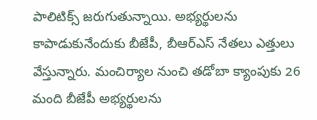పాలిటిక్స్ జరుగుతున్నాయి. అభ్యర్థులను కాపాడుకునేందుకు బీజేపీ, బీఆర్ఎస్ నేతలు ఎత్తులు వేస్తున్నారు. మంచిర్యాల నుంచి తడోబా క్యాంపుకు 26 మంది బీజేపీ అభ్యర్థులను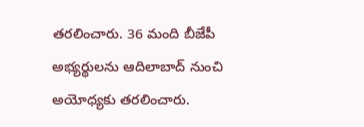తరలించారు. 36 మంది బీజేపీ అభ్యర్థులను ఆదిలాబాద్ నుంచి అయోధ్యకు తరలించారు.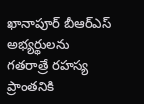ఖానాపూర్ బీఆర్ఎస్ అభ్యర్థులను గతరాత్రే రహస్య ప్రాంతనికి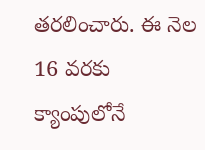తరలించారు. ఈ నెల 16 వరకు క్యాంపులోనే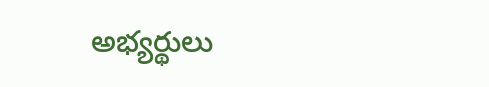అభ్యర్థులు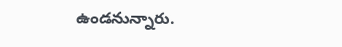ఉండనున్నారు.